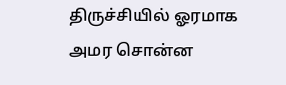திருச்சியில் ஓரமாக அமர சொன்ன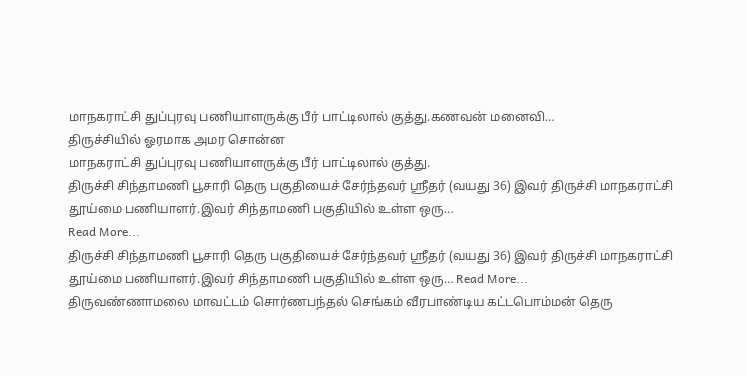மாநகராட்சி துப்புரவு பணியாளருக்கு பீர் பாட்டிலால் குத்து.கணவன் மனைவி…
திருச்சியில் ஓரமாக அமர சொன்ன
மாநகராட்சி துப்புரவு பணியாளருக்கு பீர் பாட்டிலால் குத்து.
திருச்சி சிந்தாமணி பூசாரி தெரு பகுதியைச் சேர்ந்தவர் ஸ்ரீதர் (வயது 36) இவர் திருச்சி மாநகராட்சி தூய்மை பணியாளர்.இவர் சிந்தாமணி பகுதியில் உள்ள ஒரு…
Read More...
திருச்சி சிந்தாமணி பூசாரி தெரு பகுதியைச் சேர்ந்தவர் ஸ்ரீதர் (வயது 36) இவர் திருச்சி மாநகராட்சி தூய்மை பணியாளர்.இவர் சிந்தாமணி பகுதியில் உள்ள ஒரு… Read More...
திருவண்ணாமலை மாவட்டம் சொர்ணபந்தல் செங்கம் வீரபாண்டிய கட்டபொம்மன் தெரு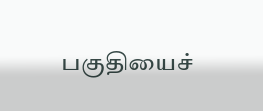பகுதியைச்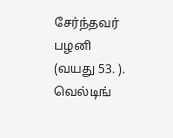சேர்ந்தவர் பழனி (வயது 53. ). வெல்டிங்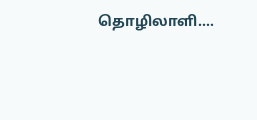தொழிலாளி.…